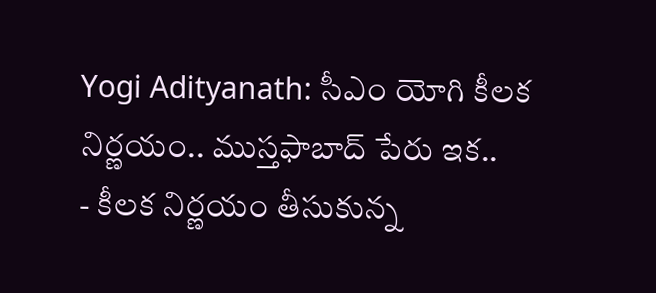Yogi Adityanath: సీఎం యోగి కీలక నిర్ణయం.. ముస్తఫాబాద్ పేరు ఇక..
- కీలక నిర్ణయం తీసుకున్న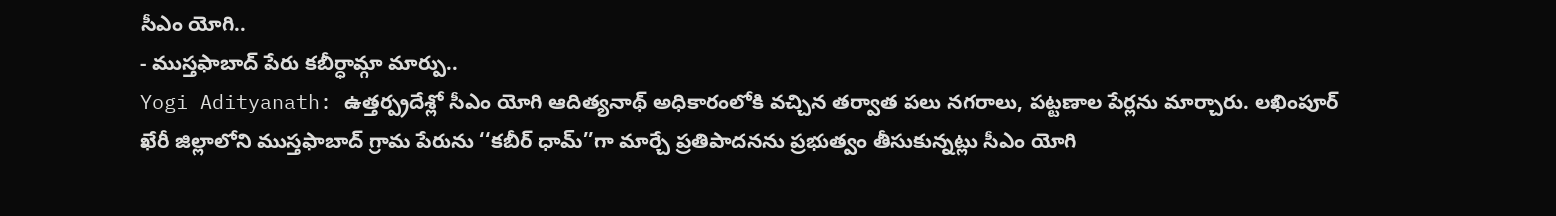సీఎం యోగి..
- ముస్తఫాబాద్ పేరు కబీర్ధామ్గా మార్పు..
Yogi Adityanath: ఉత్తర్ప్రదేశ్లో సీఎం యోగి ఆదిత్యనాథ్ అధికారంలోకి వచ్చిన తర్వాత పలు నగరాలు, పట్టణాల పేర్లను మార్చారు. లఖింపూర్ ఖేరీ జిల్లాలోని ముస్తఫాబాద్ గ్రామ పేరును ‘‘కబీర్ ధామ్’’గా మార్చే ప్రతిపాదనను ప్రభుత్వం తీసుకున్నట్లు సీఎం యోగి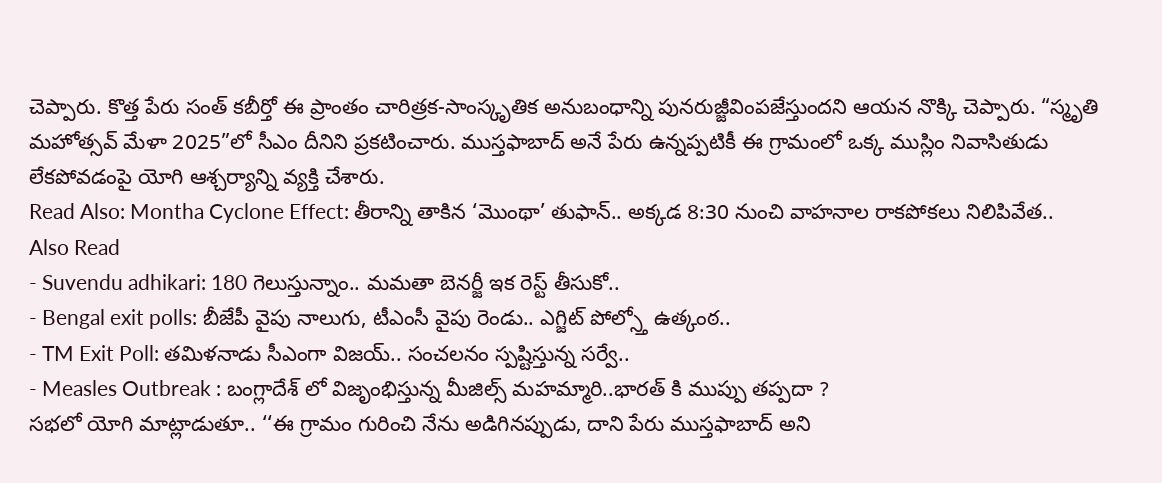చెప్పారు. కొత్త పేరు సంత్ కబీర్తో ఈ ప్రాంతం చారిత్రక-సాంస్కృతిక అనుబంధాన్ని పునరుజ్జీవింపజేస్తుందని ఆయన నొక్కి చెప్పారు. “స్మృతి మహోత్సవ్ మేళా 2025”లో సీఎం దీనిని ప్రకటించారు. ముస్తఫాబాద్ అనే పేరు ఉన్నప్పటికీ ఈ గ్రామంలో ఒక్క ముస్లిం నివాసితుడు లేకపోవడంపై యోగి ఆశ్చర్యాన్ని వ్యక్తి చేశారు.
Read Also: Montha Cyclone Effect: తీరాన్ని తాకిన ‘మొంథా’ తుఫాన్.. అక్కడ 8:30 నుంచి వాహనాల రాకపోకలు నిలిపివేత..
Also Read
- Suvendu adhikari: 180 గెలుస్తున్నాం.. మమతా బెనర్జీ ఇక రెస్ట్ తీసుకో..
- Bengal exit polls: బీజేపీ వైపు నాలుగు, టీఎంసీ వైపు రెండు.. ఎగ్జిట్ పోల్స్తో ఉత్కంఠ..
- TM Exit Poll: తమిళనాడు సీఎంగా విజయ్.. సంచలనం స్పష్టిస్తున్న సర్వే..
- Measles Outbreak : బంగ్లాదేశ్ లో విజృంభిస్తున్న మీజిల్స్ మహమ్మారి..భారత్ కి ముప్పు తప్పదా ?
సభలో యోగి మాట్లాడుతూ.. ‘‘ఈ గ్రామం గురించి నేను అడిగినప్పుడు, దాని పేరు ముస్తఫాబాద్ అని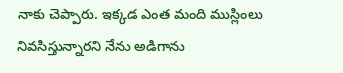నాకు చెప్పారు. ఇక్కడ ఎంత మంది ముస్లింలు నివసిస్తున్నారని నేను అడిగాను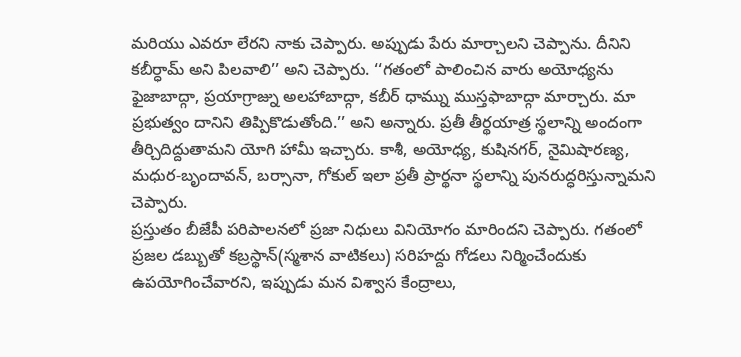మరియు ఎవరూ లేరని నాకు చెప్పారు. అప్పుడు పేరు మార్చాలని చెప్పాను. దీనిని కబీర్ధామ్ అని పిలవాలి’’ అని చెప్పారు. ‘‘గతంలో పాలించిన వారు అయోధ్యను ఫైజాబాద్గా, ప్రయాగ్రాజ్ను అలహాబాద్గా, కబీర్ ధామ్ను ముస్తఫాబాద్గా మార్చారు. మా ప్రభుత్వం దానిని తిప్పికొడుతోంది.’’ అని అన్నారు. ప్రతీ తీర్థయాత్ర స్థలాన్ని అందంగా తీర్చిదిద్దుతామని యోగి హామీ ఇచ్చారు. కాశీ, అయోధ్య, కుషినగర్, నైమిషారణ్య, మధుర-బృందావన్, బర్సానా, గోకుల్ ఇలా ప్రతీ ప్రార్థనా స్థలాన్ని పునరుద్ధరిస్తున్నామని చెప్పారు.
ప్రస్తుతం బీజేపీ పరిపాలనలో ప్రజా నిధులు వినియోగం మారిందని చెప్పారు. గతంలో ప్రజల డబ్బుతో కబ్రస్థాన్(స్మశాన వాటికలు) సరిహద్దు గోడలు నిర్మించేందుకు ఉపయోగించేవారని, ఇప్పుడు మన విశ్వాస కేంద్రాలు,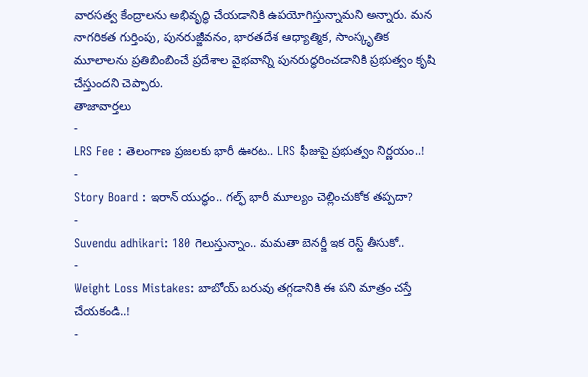వారసత్వ కేంద్రాలను అభివృద్ధి చేయడానికి ఉపయోగిస్తున్నామని అన్నారు. మన నాగరికత గుర్తింపు, పునరుజ్జీవనం, భారతదేశ ఆధ్యాత్మిక, సాంస్కృతిక మూలాలను ప్రతిబింబించే ప్రదేశాల వైభవాన్ని పునరుద్ధరించడానికి ప్రభుత్వం కృషి చేస్తుందని చెప్పారు.
తాజావార్తలు
-
LRS Fee : తెలంగాణ ప్రజలకు భారీ ఊరట.. LRS ఫీజుపై ప్రభుత్వం నిర్ణయం..!
-
Story Board : ఇరాన్ యుద్ధం.. గల్ఫ్ భారీ మూల్యం చెల్లించుకోక తప్పదా?
-
Suvendu adhikari: 180 గెలుస్తున్నాం.. మమతా బెనర్జీ ఇక రెస్ట్ తీసుకో..
-
Weight Loss Mistakes: బాబోయ్ బరువు తగ్గడానికి ఈ పని మాత్రం చస్తే చేయకండి..!
-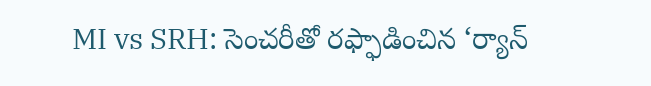MI vs SRH: సెంచరీతో రఫ్ఫాడించిన ‘ర్యాన్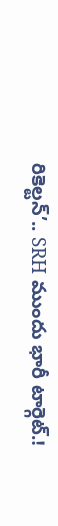రికెల్టన్’.. SRH ముందు భారీ టార్గెట్.!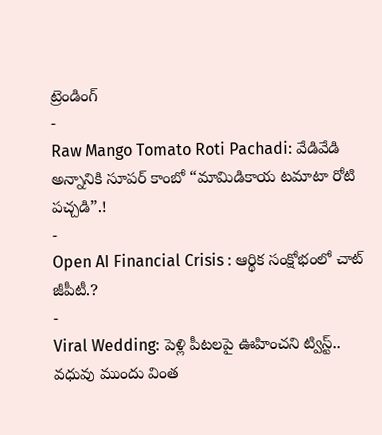ట్రెండింగ్
-
Raw Mango Tomato Roti Pachadi: వేడివేడి అన్నానికి సూపర్ కాంబో “మామిడికాయ టమాటా రోటి పచ్చడి”.!
-
Open AI Financial Crisis : ఆర్థిక సంక్షోభంలో చాట్ జీపీటీ.?
-
Viral Wedding: పెళ్లి పీటలపై ఊహించని ట్విస్ట్.. వధువు ముందు వింత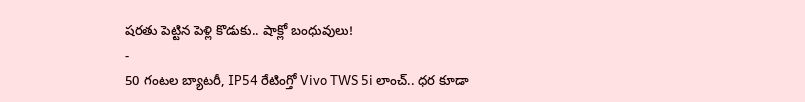షరతు పెట్టిన పెళ్లి కొడుకు.. షాక్లో బంధువులు!
-
50 గంటల బ్యాటరీ, IP54 రేటింగ్తో Vivo TWS 5i లాంచ్.. ధర కూడా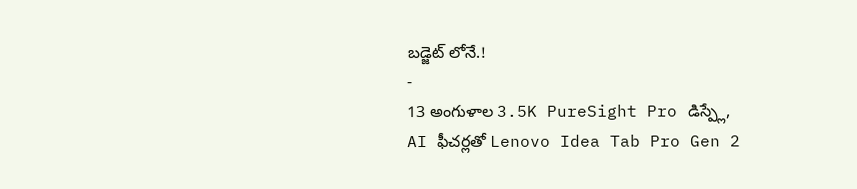బడ్జెట్ లోనే.!
-
13 అంగుళాల 3.5K PureSight Pro డిస్ప్లే, AI ఫీచర్లతో Lenovo Idea Tab Pro Gen 2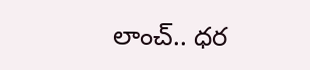లాంచ్.. ధర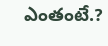ఎంతంటే.?